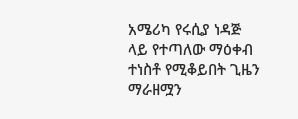አሜሪካ የሩሲያ ነዳጅ ላይ የተጣለው ማዕቀብ ተነስቶ የሚቆይበት ጊዜን ማራዘሟን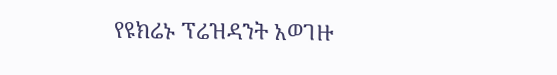የዩክሬኑ ፕሬዝዳንት አወገዙ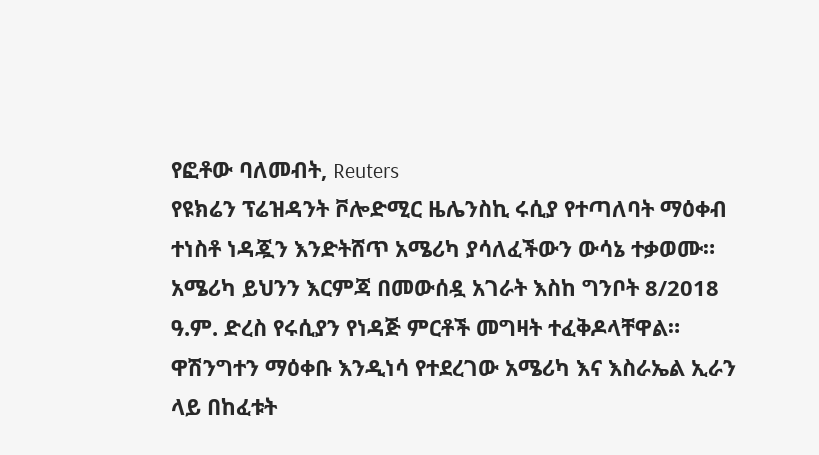የፎቶው ባለመብት, Reuters
የዩክሬን ፕሬዝዳንት ቮሎድሚር ዜሌንስኪ ሩሲያ የተጣለባት ማዕቀብ ተነስቶ ነዳጇን እንድትሸጥ አሜሪካ ያሳለፈችውን ውሳኔ ተቃወሙ።
አሜሪካ ይህንን እርምጃ በመውሰዷ አገራት እስከ ግንቦት 8/2018 ዓ.ም. ድረስ የሩሲያን የነዳጅ ምርቶች መግዛት ተፈቅዶላቸዋል።
ዋሽንግተን ማዕቀቡ እንዲነሳ የተደረገው አሜሪካ እና እስራኤል ኢራን ላይ በከፈቱት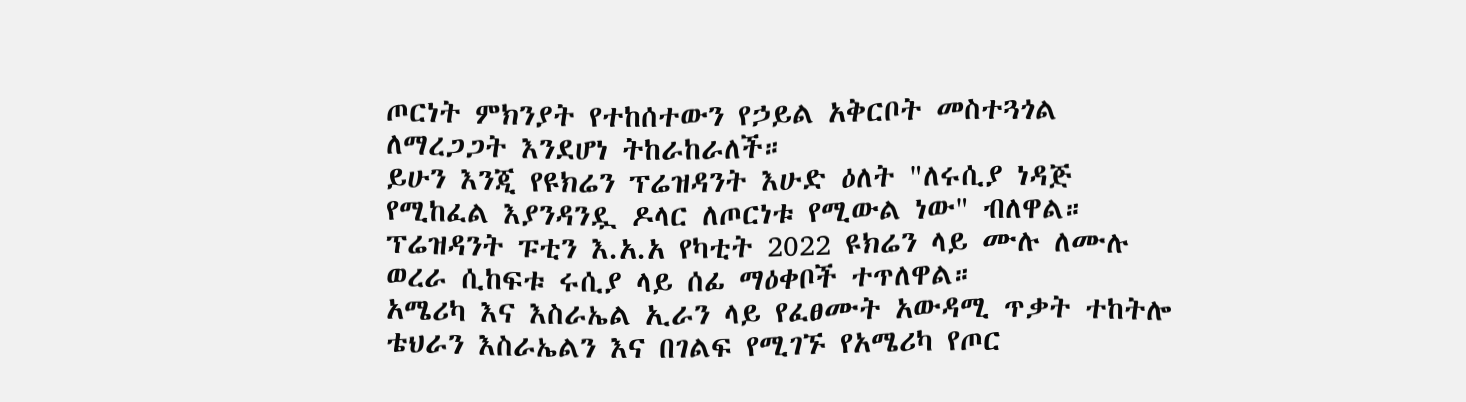ጦርነት ምክንያት የተከሰተውን የኃይል አቅርቦት መስተጓጎል ለማረጋጋት እንደሆነ ትከራከራለች።
ይሁን እንጂ የዩክሬን ፕሬዝዳንት እሁድ ዕለት "ለሩሲያ ነዳጅ የሚከፈል እያንዳንዷ ዶላር ለጦርነቱ የሚውል ነው" ብለዋል።
ፕሬዝዳንት ፑቲን እ.አ.አ የካቲት 2022 ዩክሬን ላይ ሙሉ ለሙሉ ወረራ ሲከፍቱ ሩሲያ ላይ ሰፊ ማዕቀቦች ተጥለዋል።
አሜሪካ እና እስራኤል ኢራን ላይ የፈፀሙት አውዳሚ ጥቃት ተከትሎ ቴህራን እስራኤልን እና በገልፍ የሚገኙ የአሜሪካ የጦር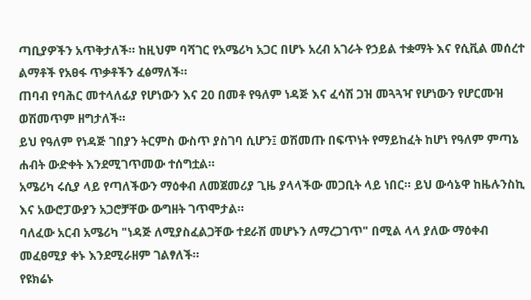ጣቢያዎችን አጥቅታለች። ከዚህም ባሻገር የአሜሪካ አጋር በሆኑ አረብ አገራት የኃይል ተቋማት እና የሲቪል መሰረተ ልማቶች የአፀፋ ጥቃቶችን ፈፅማለች።
ጠባብ የባሕር መተላለፊያ የሆነውን እና 20 በመቶ የዓለም ነዳጅ እና ፈሳሽ ጋዝ መጓጓዣ የሆነውን የሆርሙዝ ወሽመጥም ዘግታለች።
ይህ የዓለም የነዳጅ ገበያን ትርምስ ውስጥ ያስገባ ሲሆን፤ ወሽመጡ በፍጥነት የማይከፈት ከሆነ የዓለም ምጣኔ ሐብት ውድቀት እንደሚገጥመው ተሰግቷል።
አሜሪካ ሩሲያ ላይ የጣለችውን ማዕቀብ ለመጀመሪያ ጊዜ ያላላችው መጋቢት ላይ ነበር። ይህ ውሳኔዋ ከዜሉንስኪ እና አውሮፓውያን አጋሮቻቸው ውግዘት ገጥሞታል።
ባለፈው አርብ አሜሪካ "ነዳጅ ለሚያስፈልጋቸው ተደራሽ መሆኑን ለማረጋገጥ" በሚል ላላ ያለው ማዕቀብ መፈፀሚያ ቀኑ እንደሚራዘም ገልፃለች።
የዩክሬኑ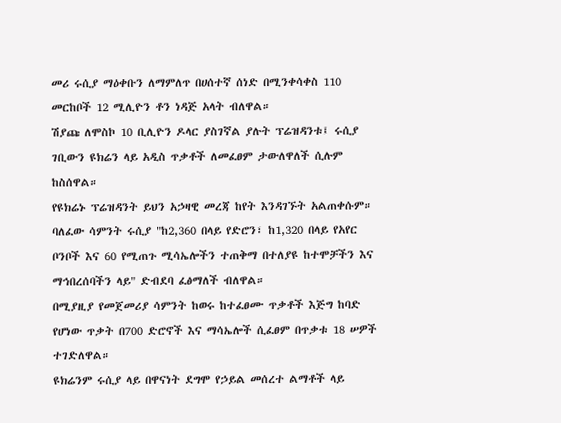መሪ ሩሲያ ማዕቀቡን ለማምለጥ በሀሰተኛ ሰነድ በሚንቀሳቀስ 110 መርከቦች 12 ሚሊዮን ቶን ነዳጅ አላት ብለዋል።
ሽያጩ ለሞስኮ 10 ቢሊዮን ዶላር ያስገኛል ያሉት ፕሬዝዳንቱ፤ ሩሲያ ገቢውን ዩክሬን ላይ አዲስ ጥቃቶች ለመፈፀም ታውለዋለች ሲሉም ከስሰዋል።
የዩክሬኑ ፕሬዝዳንት ይህን አኃዛዊ መረጃ ከየት እንዳገኙት አልጠቀሱም።
ባለፈው ሳምንት ሩሲያ "ከ2,360 በላይ የድሮን፣ ከ1,320 በላይ የአየር ቦንቦች እና 60 የሚጠጉ ሚሳኤሎችን ተጠቅማ በተለያዩ ከተሞቻችን እና ማኅበረሰባችን ላይ" ድብደባ ፈፅማለች ብለዋል።
በሚያዚያ የመጀመሪያ ሳምንት ከወሩ ከተፈፀሙ ጥቃቶች እጅግ ከባድ የሆነው ጥቃት በ700 ድሮኖች እና ማሳኤሎች ሲፈፀም በጥቃቱ 18 ሠዎች ተገድለዋል።
ዩክሬንም ሩሲያ ላይ በዋናነት ደግሞ የኃይል መሰረተ ልማቶች ላይ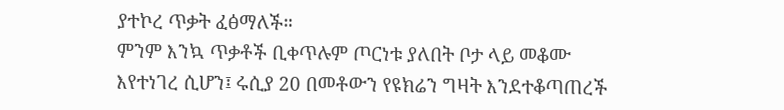ያተኮረ ጥቃት ፈፅማለች።
ምንም እንኳ ጥቃቶች ቢቀጥሉም ጦርነቱ ያለበት ቦታ ላይ መቆሙ እየተነገረ ሲሆን፤ ሩሲያ 20 በመቶውን የዩክሬን ግዛት እንደተቆጣጠረች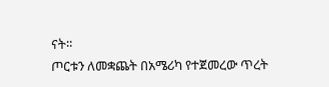ናት።
ጦርቱን ለመቋጨት በአሜሪካ የተጀመረው ጥረት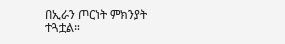በኢራን ጦርነት ምክንያት ተጓቷል።